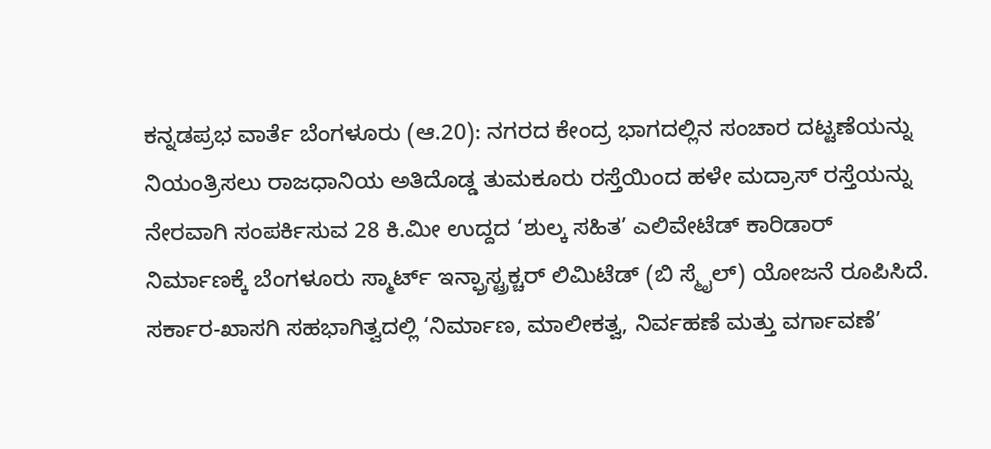ಕನ್ನಡಪ್ರಭ ವಾರ್ತೆ ಬೆಂಗಳೂರು (ಆ.20): ನಗರದ ಕೇಂದ್ರ ಭಾಗದಲ್ಲಿನ ಸಂಚಾರ ದಟ್ಟಣೆಯನ್ನು ನಿಯಂತ್ರಿಸಲು ರಾಜಧಾನಿಯ ಅತಿದೊಡ್ಡ ತುಮಕೂರು ರಸ್ತೆಯಿಂದ ಹಳೇ ಮದ್ರಾಸ್ ರಸ್ತೆಯನ್ನು ನೇರವಾಗಿ ಸಂಪರ್ಕಿಸುವ 28 ಕಿ.ಮೀ ಉದ್ದದ ‘ಶುಲ್ಕ ಸಹಿತ’ ಎಲಿವೇಟೆಡ್ ಕಾರಿಡಾರ್ ನಿರ್ಮಾಣಕ್ಕೆ ಬೆಂಗಳೂರು ಸ್ಮಾರ್ಟ್ ಇನ್ಫ್ರಾಸ್ಟ್ರಕ್ಚರ್ ಲಿಮಿಟೆಡ್ (ಬಿ ಸ್ಮೈಲ್) ಯೋಜನೆ ರೂಪಿಸಿದೆ.
ಸರ್ಕಾರ-ಖಾಸಗಿ ಸಹಭಾಗಿತ್ವದಲ್ಲಿ ‘ನಿರ್ಮಾಣ, ಮಾಲೀಕತ್ವ, ನಿರ್ವಹಣೆ ಮತ್ತು ವರ್ಗಾವಣೆ’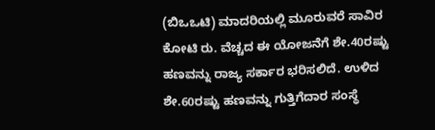(ಬಿಒಒಟಿ) ಮಾದರಿಯಲ್ಲಿ ಮೂರುವರೆ ಸಾವಿರ ಕೋಟಿ ರು. ವೆಚ್ಚದ ಈ ಯೋಜನೆಗೆ ಶೇ.40ರಷ್ಟು ಹಣವನ್ನು ರಾಜ್ಯ ಸರ್ಕಾರ ಭರಿಸಲಿದೆ. ಉಳಿದ ಶೇ.60ರಷ್ಟು ಹಣವನ್ನು ಗುತ್ತಿಗೆದಾರ ಸಂಸ್ಥೆ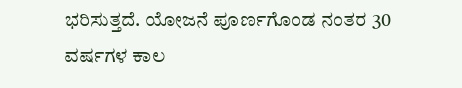ಭರಿಸುತ್ತದೆ. ಯೋಜನೆ ಪೂರ್ಣಗೊಂಡ ನಂತರ 30 ವರ್ಷಗಳ ಕಾಲ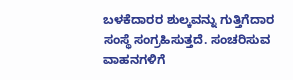ಬಳಕೆದಾರರ ಶುಲ್ಕವನ್ನು ಗುತ್ತಿಗೆದಾರ ಸಂಸ್ಥೆ ಸಂಗ್ರಹಿಸುತ್ತದೆ. ಸಂಚರಿಸುವ ವಾಹನಗಳಿಗೆ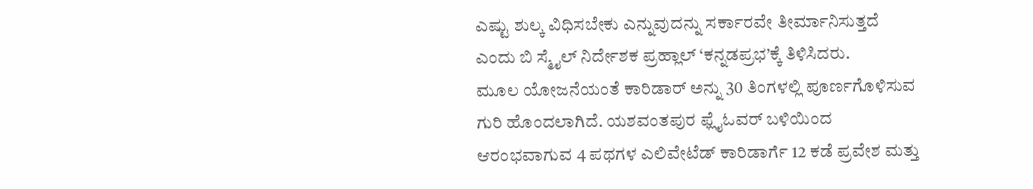ಎಷ್ಟು ಶುಲ್ಕ ವಿಧಿಸಬೇಕು ಎನ್ನುವುದನ್ನು ಸರ್ಕಾರವೇ ತೀರ್ಮಾನಿಸುತ್ತದೆ ಎಂದು ಬಿ ಸ್ಮೈಲ್ ನಿರ್ದೇಶಕ ಪ್ರಹ್ಲಾಲ್ ‘ಕನ್ನಡಪ್ರಭ’ಕ್ಕೆ ತಿಳಿಸಿದರು.
ಮೂಲ ಯೋಜನೆಯಂತೆ ಕಾರಿಡಾರ್ ಅನ್ನು 30 ತಿಂಗಳಲ್ಲಿ ಪೂರ್ಣಗೊಳಿಸುವ ಗುರಿ ಹೊಂದಲಾಗಿದೆ. ಯಶವಂತಪುರ ಫ್ಲೈಓವರ್ ಬಳಿಯಿಂದ ಆರಂಭವಾಗುವ 4 ಪಥಗಳ ಎಲಿವೇಟೆಡ್ ಕಾರಿಡಾರ್ಗೆ 12 ಕಡೆ ಪ್ರವೇಶ ಮತ್ತು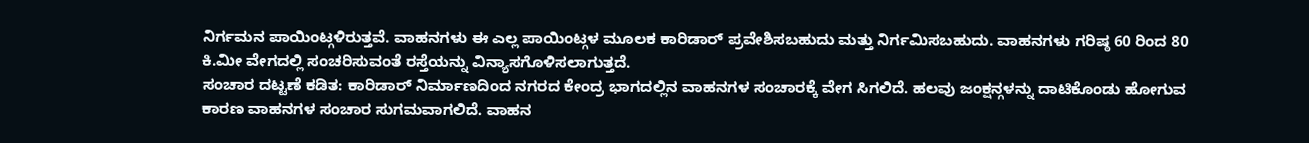ನಿರ್ಗಮನ ಪಾಯಿಂಟ್ಗಳಿರುತ್ತವೆ. ವಾಹನಗಳು ಈ ಎಲ್ಲ ಪಾಯಿಂಟ್ಗಳ ಮೂಲಕ ಕಾರಿಡಾರ್ ಪ್ರವೇಶಿಸಬಹುದು ಮತ್ತು ನಿರ್ಗಮಿಸಬಹುದು. ವಾಹನಗಳು ಗರಿಷ್ಠ 60 ರಿಂದ 80 ಕಿ.ಮೀ ವೇಗದಲ್ಲಿ ಸಂಚರಿಸುವಂತೆ ರಸ್ತೆಯನ್ನು ವಿನ್ಯಾಸಗೊಳಿಸಲಾಗುತ್ತದೆ.
ಸಂಚಾರ ದಟ್ಟಣೆ ಕಡಿತ: ಕಾರಿಡಾರ್ ನಿರ್ಮಾಣದಿಂದ ನಗರದ ಕೇಂದ್ರ ಭಾಗದಲ್ಲಿನ ವಾಹನಗಳ ಸಂಚಾರಕ್ಕೆ ವೇಗ ಸಿಗಲಿದೆ. ಹಲವು ಜಂಕ್ಷನ್ಗಳನ್ನು ದಾಟಿಕೊಂಡು ಹೋಗುವ ಕಾರಣ ವಾಹನಗಳ ಸಂಚಾರ ಸುಗಮವಾಗಲಿದೆ. ವಾಹನ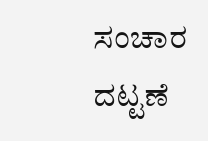ಸಂಚಾರ ದಟ್ಟಣೆ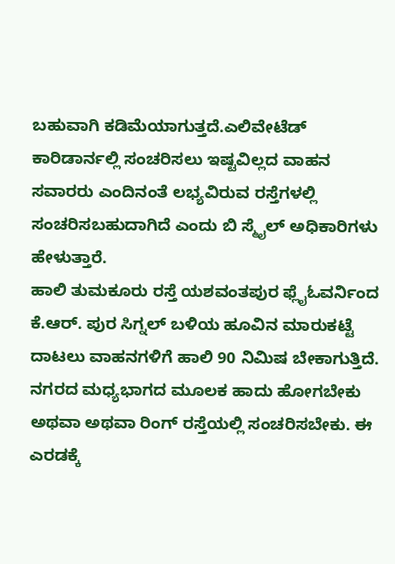ಬಹುವಾಗಿ ಕಡಿಮೆಯಾಗುತ್ತದೆ.ಎಲಿವೇಟೆಡ್ ಕಾರಿಡಾರ್ನಲ್ಲಿ ಸಂಚರಿಸಲು ಇಷ್ಟವಿಲ್ಲದ ವಾಹನ ಸವಾರರು ಎಂದಿನಂತೆ ಲಭ್ಯವಿರುವ ರಸ್ತೆಗಳಲ್ಲಿ ಸಂಚರಿಸಬಹುದಾಗಿದೆ ಎಂದು ಬಿ ಸ್ಮೈಲ್ ಅಧಿಕಾರಿಗಳು ಹೇಳುತ್ತಾರೆ.
ಹಾಲಿ ತುಮಕೂರು ರಸ್ತೆ ಯಶವಂತಪುರ ಫ್ಲೈಓವರ್ನಿಂದ ಕೆ.ಆರ್. ಪುರ ಸಿಗ್ನಲ್ ಬಳಿಯ ಹೂವಿನ ಮಾರುಕಟ್ಟೆ ದಾಟಲು ವಾಹನಗಳಿಗೆ ಹಾಲಿ 90 ನಿಮಿಷ ಬೇಕಾಗುತ್ತಿದೆ. ನಗರದ ಮಧ್ಯಭಾಗದ ಮೂಲಕ ಹಾದು ಹೋಗಬೇಕು ಅಥವಾ ಅಥವಾ ರಿಂಗ್ ರಸ್ತೆಯಲ್ಲಿ ಸಂಚರಿಸಬೇಕು. ಈ ಎರಡಕ್ಕೆ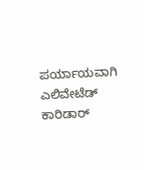ಪರ್ಯಾಯವಾಗಿ ಎಲಿವೇಟೆಡ್ ಕಾರಿಡಾರ್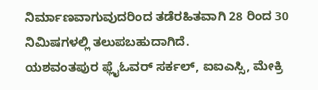ನಿರ್ಮಾಣವಾಗುವುದರಿಂದ ತಡೆರಹಿತವಾಗಿ 28 ರಿಂದ 30 ನಿಮಿಷಗಳಲ್ಲಿ ತಲುಪಬಹುದಾಗಿದೆ.
ಯಶವಂತಪುರ ಫ್ಲೈಓವರ್ ಸರ್ಕಲ್, ಐಐಎಸ್ಸಿ, ಮೇಕ್ರಿ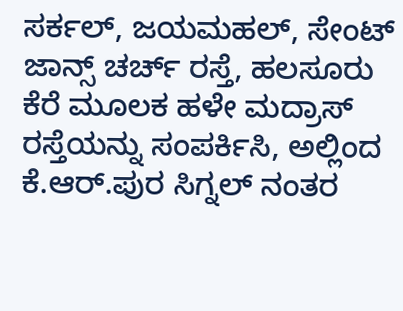ಸರ್ಕಲ್, ಜಯಮಹಲ್, ಸೇಂಟ್ ಜಾನ್ಸ್ ಚರ್ಚ್ ರಸ್ತೆ, ಹಲಸೂರು ಕೆರೆ ಮೂಲಕ ಹಳೇ ಮದ್ರಾಸ್ ರಸ್ತೆಯನ್ನು ಸಂಪರ್ಕಿಸಿ, ಅಲ್ಲಿಂದ ಕೆ.ಆರ್.ಪುರ ಸಿಗ್ನಲ್ ನಂತರ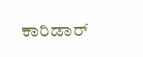ಕಾರಿಡಾರ್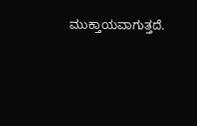ಮುಕ್ತಾಯವಾಗುತ್ತದೆ.